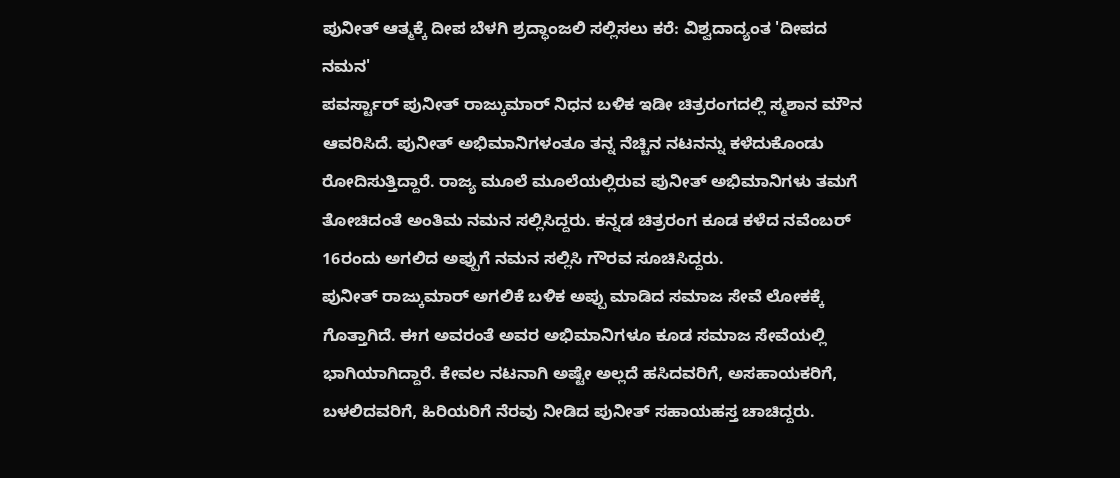ಪುನೀತ್ ಆತ್ಮಕ್ಕೆ ದೀಪ ಬೆಳಗಿ ಶ್ರದ್ಧಾಂಜಲಿ ಸಲ್ಲಿಸಲು ಕರೆ: ವಿಶ್ವದಾದ್ಯಂತ 'ದೀಪದ ನಮನ'
ಪವರ್ಸ್ಟಾರ್ ಪುನೀತ್ ರಾಜ್ಕುಮಾರ್ ನಿಧನ ಬಳಿಕ ಇಡೀ ಚಿತ್ರರಂಗದಲ್ಲಿ ಸ್ಮಶಾನ ಮೌನ ಆವರಿಸಿದೆ. ಪುನೀತ್ ಅಭಿಮಾನಿಗಳಂತೂ ತನ್ನ ನೆಚ್ಚಿನ ನಟನನ್ನು ಕಳೆದುಕೊಂಡು ರೋದಿಸುತ್ತಿದ್ದಾರೆ. ರಾಜ್ಯ ಮೂಲೆ ಮೂಲೆಯಲ್ಲಿರುವ ಪುನೀತ್ ಅಭಿಮಾನಿಗಳು ತಮಗೆ ತೋಚಿದಂತೆ ಅಂತಿಮ ನಮನ ಸಲ್ಲಿಸಿದ್ದರು. ಕನ್ನಡ ಚಿತ್ರರಂಗ ಕೂಡ ಕಳೆದ ನವೆಂಬರ್ 16ರಂದು ಅಗಲಿದ ಅಪ್ಪುಗೆ ನಮನ ಸಲ್ಲಿಸಿ ಗೌರವ ಸೂಚಿಸಿದ್ದರು.
ಪುನೀತ್ ರಾಜ್ಕುಮಾರ್ ಅಗಲಿಕೆ ಬಳಿಕ ಅಪ್ಪು ಮಾಡಿದ ಸಮಾಜ ಸೇವೆ ಲೋಕಕ್ಕೆ ಗೊತ್ತಾಗಿದೆ. ಈಗ ಅವರಂತೆ ಅವರ ಅಭಿಮಾನಿಗಳೂ ಕೂಡ ಸಮಾಜ ಸೇವೆಯಲ್ಲಿ ಭಾಗಿಯಾಗಿದ್ದಾರೆ. ಕೇವಲ ನಟನಾಗಿ ಅಷ್ಟೇ ಅಲ್ಲದೆ ಹಸಿದವರಿಗೆ, ಅಸಹಾಯಕರಿಗೆ, ಬಳಲಿದವರಿಗೆ, ಹಿರಿಯರಿಗೆ ನೆರವು ನೀಡಿದ ಪುನೀತ್ ಸಹಾಯಹಸ್ತ ಚಾಚಿದ್ದರು.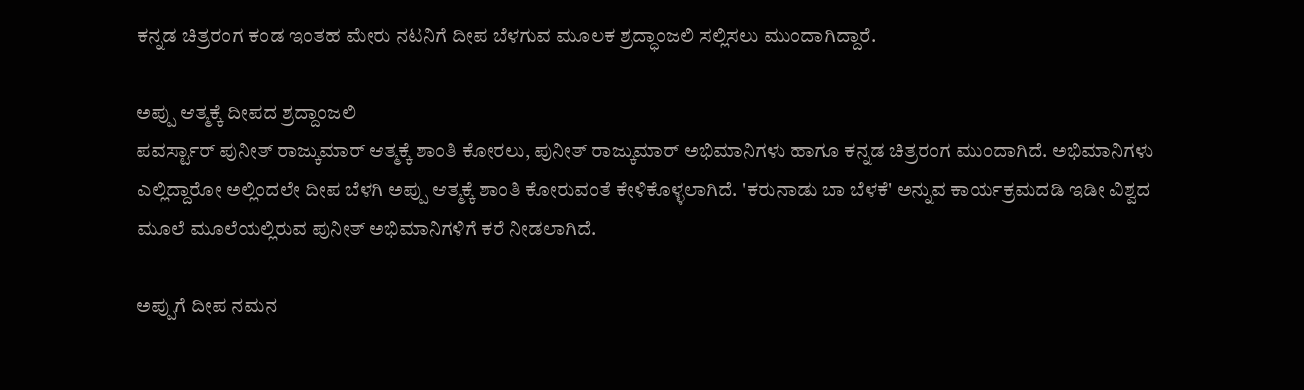ಕನ್ನಡ ಚಿತ್ರರಂಗ ಕಂಡ ಇಂತಹ ಮೇರು ನಟನಿಗೆ ದೀಪ ಬೆಳಗುವ ಮೂಲಕ ಶ್ರದ್ಧಾಂಜಲಿ ಸಲ್ಲಿಸಲು ಮುಂದಾಗಿದ್ದಾರೆ.

ಅಪ್ಪು ಆತ್ಮಕ್ಕೆ ದೀಪದ ಶ್ರದ್ದಾಂಜಲಿ
ಪವರ್ಸ್ಟಾರ್ ಪುನೀತ್ ರಾಜ್ಕುಮಾರ್ ಆತ್ಮಕ್ಕೆ ಶಾಂತಿ ಕೋರಲು, ಪುನೀತ್ ರಾಜ್ಕುಮಾರ್ ಅಭಿಮಾನಿಗಳು ಹಾಗೂ ಕನ್ನಡ ಚಿತ್ರರಂಗ ಮುಂದಾಗಿದೆ. ಅಭಿಮಾನಿಗಳು ಎಲ್ಲಿದ್ದಾರೋ ಅಲ್ಲಿಂದಲೇ ದೀಪ ಬೆಳಗಿ ಅಪ್ಪು ಆತ್ಮಕ್ಕೆ ಶಾಂತಿ ಕೋರುವಂತೆ ಕೇಳಿಕೊಳ್ಳಲಾಗಿದೆ. 'ಕರುನಾಡು ಬಾ ಬೆಳಕೆ' ಅನ್ನುವ ಕಾರ್ಯಕ್ರಮದಡಿ ಇಡೀ ವಿಶ್ವದ ಮೂಲೆ ಮೂಲೆಯಲ್ಲಿರುವ ಪುನೀತ್ ಅಭಿಮಾನಿಗಳಿಗೆ ಕರೆ ನೀಡಲಾಗಿದೆ.

ಅಪ್ಪುಗೆ ದೀಪ ನಮನ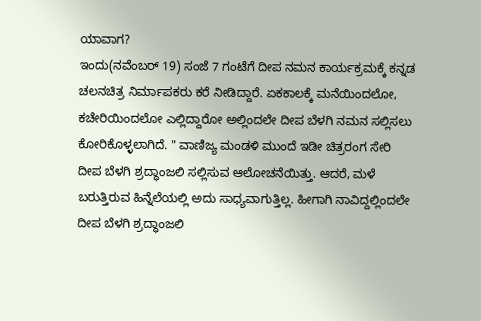ಯಾವಾಗ?
ಇಂದು(ನವೆಂಬರ್ 19) ಸಂಜೆ 7 ಗಂಟೆಗೆ ದೀಪ ನಮನ ಕಾರ್ಯಕ್ರಮಕ್ಕೆ ಕನ್ನಡ ಚಲನಚಿತ್ರ ನಿರ್ಮಾಪಕರು ಕರೆ ನೀಡಿದ್ದಾರೆ. ಏಕಕಾಲಕ್ಕೆ ಮನೆಯಿಂದಲೋ, ಕಚೇರಿಯಿಂದಲೋ ಎಲ್ಲಿದ್ದಾರೋ ಅಲ್ಲಿಂದಲೇ ದೀಪ ಬೆಳಗಿ ನಮನ ಸಲ್ಲಿಸಲು ಕೋರಿಕೊಳ್ಳಲಾಗಿದೆ. " ವಾಣಿಜ್ಯ ಮಂಡಳಿ ಮುಂದೆ ಇಡೀ ಚಿತ್ರರಂಗ ಸೇರಿ ದೀಪ ಬೆಳಗಿ ಶ್ರದ್ಧಾಂಜಲಿ ಸಲ್ಲಿಸುವ ಆಲೋಚನೆಯಿತ್ತು. ಆದರೆ, ಮಳೆ ಬರುತ್ತಿರುವ ಹಿನ್ನೆಲೆಯಲ್ಲಿ ಅದು ಸಾಧ್ಯವಾಗುತ್ತಿಲ್ಲ. ಹೀಗಾಗಿ ನಾವಿದ್ದಲ್ಲಿಂದಲೇ ದೀಪ ಬೆಳಗಿ ಶ್ರದ್ಧಾಂಜಲಿ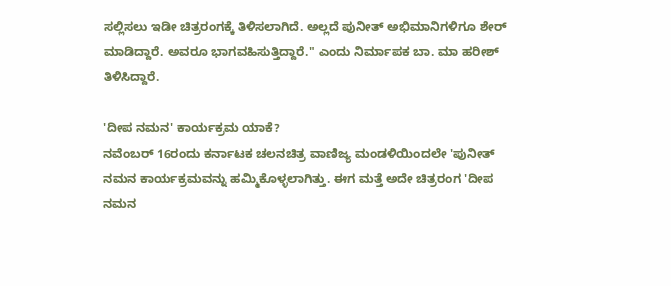ಸಲ್ಲಿಸಲು ಇಡೀ ಚಿತ್ರರಂಗಕ್ಕೆ ತಿಳಿಸಲಾಗಿದೆ. ಅಲ್ಲದೆ ಪುನೀತ್ ಅಭಿಮಾನಿಗಳಿಗೂ ಶೇರ್ ಮಾಡಿದ್ದಾರೆ. ಅವರೂ ಭಾಗವಹಿಸುತ್ತಿದ್ದಾರೆ." ಎಂದು ನಿರ್ಮಾಪಕ ಬಾ. ಮಾ ಹರೀಶ್ ತಿಳಿಸಿದ್ದಾರೆ.

'ದೀಪ ನಮನ' ಕಾರ್ಯಕ್ರಮ ಯಾಕೆ?
ನವೆಂಬರ್ 16ರಂದು ಕರ್ನಾಟಕ ಚಲನಚಿತ್ರ ವಾಣಿಜ್ಯ ಮಂಡಳಿಯಿಂದಲೇ 'ಪುನೀತ್ ನಮನ ಕಾರ್ಯಕ್ರಮವನ್ನು ಹಮ್ಮಿಕೊಳ್ಳಲಾಗಿತ್ತು. ಈಗ ಮತ್ತೆ ಅದೇ ಚಿತ್ರರಂಗ 'ದೀಪ ನಮನ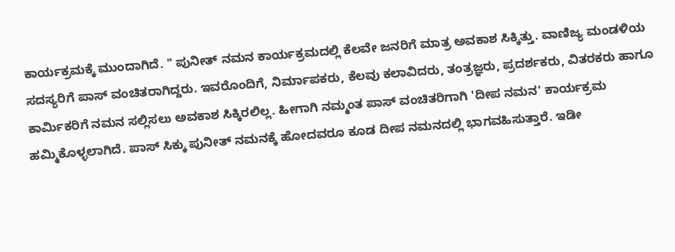ಕಾರ್ಯಕ್ರಮಕ್ಕೆ ಮುಂದಾಗಿದೆ. " ಪುನೀತ್ ನಮನ ಕಾರ್ಯಕ್ರಮದಲ್ಲಿ ಕೆಲವೇ ಜನರಿಗೆ ಮಾತ್ರ ಅವಕಾಶ ಸಿಕ್ಕಿತ್ತು. ವಾಣಿಜ್ಯ ಮಂಡಳಿಯ ಸದಸ್ಯರಿಗೆ ಪಾಸ್ ವಂಚಿತರಾಗಿದ್ದರು. ಇವರೊಂದಿಗೆ, ನಿರ್ಮಾಪಕರು, ಕೆಲವು ಕಲಾವಿದರು, ತಂತ್ರಜ್ಞರು, ಪ್ರದರ್ಶಕರು, ವಿತರಕರು ಹಾಗೂ ಕಾರ್ಮಿಕರಿಗೆ ನಮನ ಸಲ್ಲಿಸಲು ಅವಕಾಶ ಸಿಕ್ಕಿರಲಿಲ್ಲ. ಹೀಗಾಗಿ ನಮ್ಮಂತ ಪಾಸ್ ವಂಚಿತರಿಗಾಗಿ 'ದೀಪ ನಮನ' ಕಾರ್ಯಕ್ರಮ ಹಮ್ಮಿಕೊಳ್ಳಲಾಗಿದೆ. ಪಾಸ್ ಸಿಕ್ಕು ಪುನೀತ್ ನಮನಕ್ಕೆ ಹೋದವರೂ ಕೂಡ ದೀಪ ನಮನದಲ್ಲಿ ಭಾಗವಹಿಸುತ್ತಾರೆ. ಇಡೀ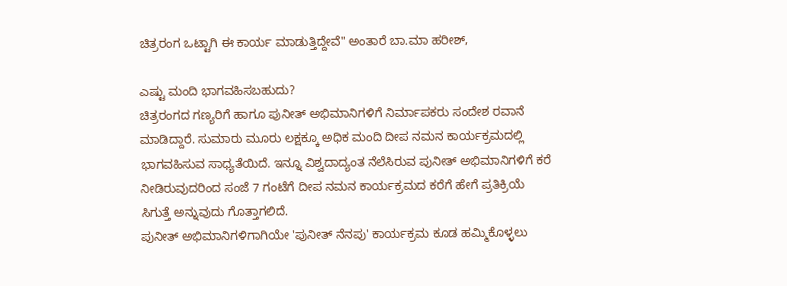ಚಿತ್ರರಂಗ ಒಟ್ಟಾಗಿ ಈ ಕಾರ್ಯ ಮಾಡುತ್ತಿದ್ದೇವೆ" ಅಂತಾರೆ ಬಾ.ಮಾ ಹರೀಶ್,

ಎಷ್ಟು ಮಂದಿ ಭಾಗವಹಿಸಬಹುದು?
ಚಿತ್ರರಂಗದ ಗಣ್ಯರಿಗೆ ಹಾಗೂ ಪುನೀತ್ ಅಭಿಮಾನಿಗಳಿಗೆ ನಿರ್ಮಾಪಕರು ಸಂದೇಶ ರವಾನೆ ಮಾಡಿದ್ದಾರೆ. ಸುಮಾರು ಮೂರು ಲಕ್ಷಕ್ಕೂ ಅಧಿಕ ಮಂದಿ ದೀಪ ನಮನ ಕಾರ್ಯಕ್ರಮದಲ್ಲಿ ಭಾಗವಹಿಸುವ ಸಾಧ್ಯತೆಯಿದೆ. ಇನ್ನೂ ವಿಶ್ವದಾದ್ಯಂತ ನೆಲೆಸಿರುವ ಪುನೀತ್ ಅಭಿಮಾನಿಗಳಿಗೆ ಕರೆ ನೀಡಿರುವುದರಿಂದ ಸಂಜೆ 7 ಗಂಟೆಗೆ ದೀಪ ನಮನ ಕಾರ್ಯಕ್ರಮದ ಕರೆಗೆ ಹೇಗೆ ಪ್ರತಿಕ್ರಿಯೆ ಸಿಗುತ್ತೆ ಅನ್ನುವುದು ಗೊತ್ತಾಗಲಿದೆ.
ಪುನೀತ್ ಅಭಿಮಾನಿಗಳಿಗಾಗಿಯೇ 'ಪುನೀತ್ ನೆನಪು' ಕಾರ್ಯಕ್ರಮ ಕೂಡ ಹಮ್ಮಿಕೊಳ್ಳಲು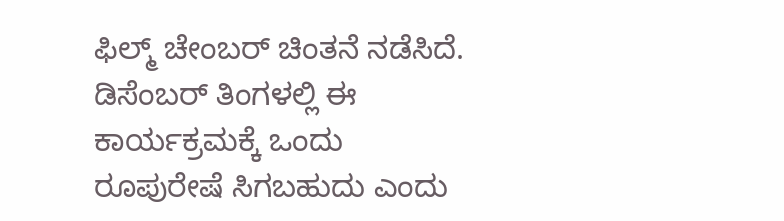ಫಿಲ್ಮ್ ಚೇಂಬರ್ ಚಿಂತನೆ ನಡೆಸಿದೆ. ಡಿಸೆಂಬರ್ ತಿಂಗಳಲ್ಲಿ ಈ ಕಾರ್ಯಕ್ರಮಕ್ಕೆ ಒಂದು ರೂಪುರೇಷೆ ಸಿಗಬಹುದು ಎಂದು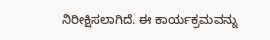ನಿರೀಕ್ಷಿಸಲಾಗಿದೆ. ಈ ಕಾರ್ಯಕ್ರಮವನ್ನು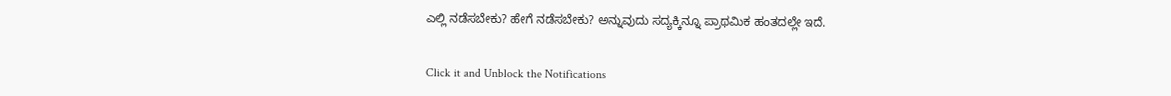ಎಲ್ಲಿ ನಡೆಸಬೇಕು? ಹೇಗೆ ನಡೆಸಬೇಕು? ಅನ್ನುವುದು ಸದ್ಯಕ್ಕಿನ್ನೂ ಪ್ರಾಥಮಿಕ ಹಂತದಲ್ಲೇ ಇದೆ.


Click it and Unblock the Notifications